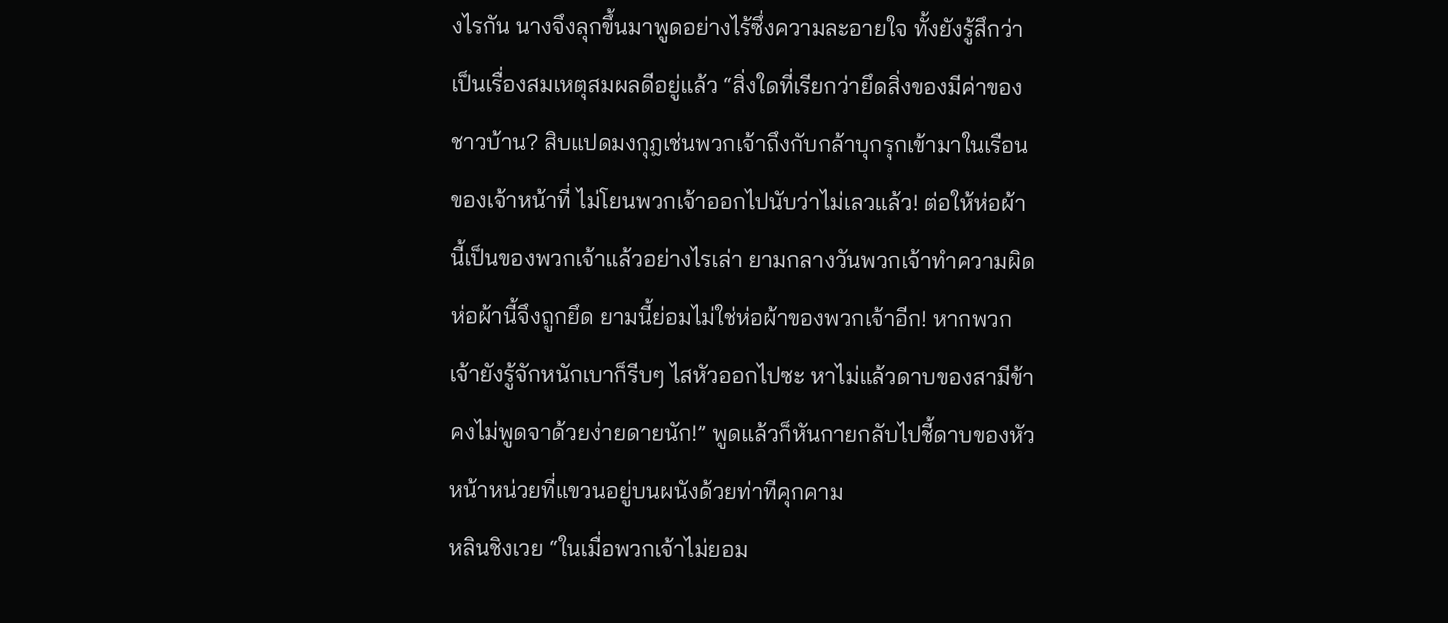งไรกัน นางจึงลุกขึ้นมาพูดอย่างไร้ซึ่งความละอายใจ ทั้งยังรู้สึกว่าเป็นเรื่องสมเหตุสมผลดีอยู่แล้ว “สิ่งใดที่เรียกว่ายึดสิ่งของมีค่าของชาวบ้าน? สิบแปดมงกุฎเช่นพวกเจ้าถึงกับกล้าบุกรุกเข้ามาในเรือนของเจ้าหน้าที่ ไม่โยนพวกเจ้าออกไปนับว่าไม่เลวแล้ว! ต่อให้ห่อผ้านี้เป็นของพวกเจ้าแล้วอย่างไรเล่า ยามกลางวันพวกเจ้าทำความผิดห่อผ้านี้จึงถูกยึด ยามนี้ย่อมไม่ใช่ห่อผ้าของพวกเจ้าอีก! หากพวกเจ้ายังรู้จักหนักเบาก็รีบๆ ไสหัวออกไปซะ หาไม่แล้วดาบของสามีข้าคงไม่พูดจาด้วยง่ายดายนัก!” พูดแล้วก็หันกายกลับไปชี้ดาบของหัวหน้าหน่วยที่แขวนอยู่บนผนังด้วยท่าทีคุกคาม
หลินชิงเวย “ในเมื่อพวกเจ้าไม่ยอม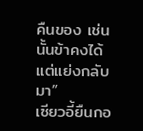คืนของ เช่นนั้นข้าคงได้แต่แย่งกลับมา”
เซียวอี้ยืนกอ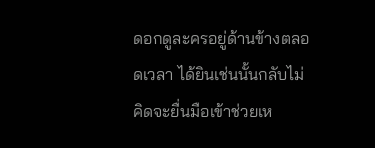ดอกดูละครอยู่ด้านข้างตลอดเวลา ได้ยินเช่นนั้นกลับไม่คิดจะยื่นมือเข้าช่วยเห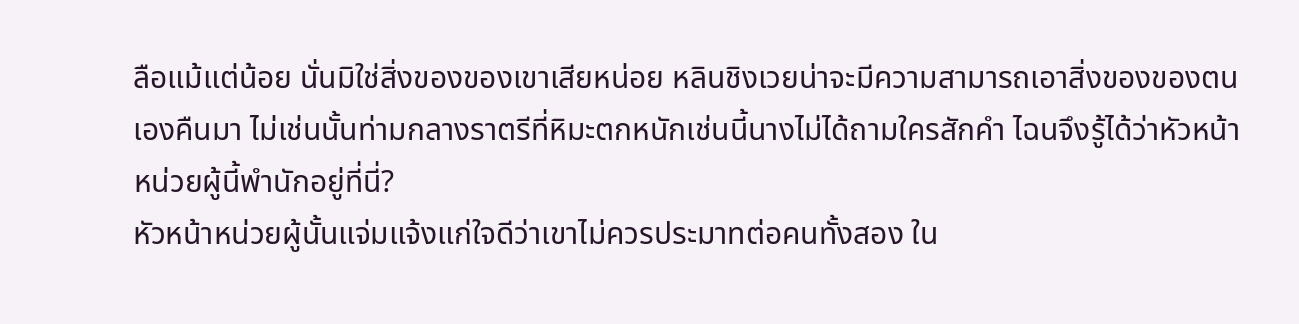ลือแม้แต่น้อย นั่นมิใช่สิ่งของของเขาเสียหน่อย หลินชิงเวยน่าจะมีความสามารถเอาสิ่งของของตนเองคืนมา ไม่เช่นนั้นท่ามกลางราตรีที่หิมะตกหนักเช่นนี้นางไม่ได้ถามใครสักคำ ไฉนจึงรู้ได้ว่าหัวหน้าหน่วยผู้นี้พำนักอยู่ที่นี่?
หัวหน้าหน่วยผู้นั้นแจ่มแจ้งแก่ใจดีว่าเขาไม่ควรประมาทต่อคนทั้งสอง ใน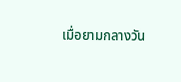เมื่อยามกลางวัน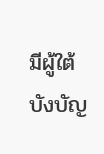มีผู้ใต้บังบัญ